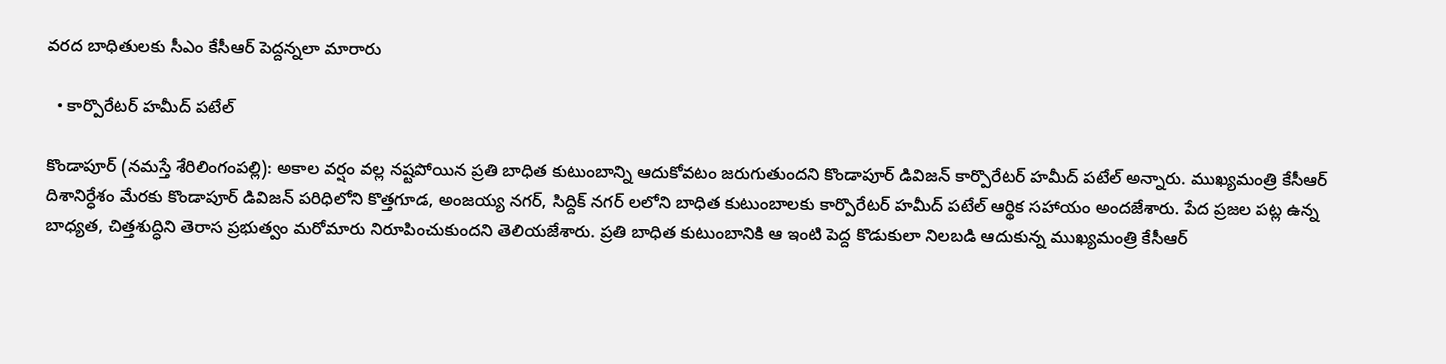వ‌ర‌ద బాధితుల‌కు సీఎం కేసీఆర్ పెద్ద‌న్న‌లా మారారు

  • కార్పొరేటర్ హమీద్ పటేల్

కొండాపూర్‌ (న‌మ‌స్తే శేరిలింగంప‌ల్లి): అకాల వర్షం వల్ల నష్టపోయిన ప్రతి బాధిత కుటుంబాన్ని ఆదుకోవటం జరుగుతుందని కొండాపూర్ డివిజన్ కార్పొరేటర్ హమీద్ పటేల్ అన్నారు. ముఖ్యమంత్రి కేసీఆర్ దిశానిర్ధేశం మేరకు కొండాపూర్ డివిజన్ పరిధిలోని కొత్తగూడ, అంజయ్య నగర్, సిద్దిక్‌ నగర్ లలోని బాధిత కుటుంబాలకు కార్పొరేటర్ హమీద్ పటేల్ ఆర్థిక స‌హాయం అందజేశారు. పేద ప్రజల పట్ల ఉన్న బాధ్యత, చిత్తశుద్ధిని తెరాస ప్రభుత్వం మరోమారు నిరూపించుకుందని తెలియజేశారు. ప్రతి బాధిత కుటుంబానికి ఆ ఇంటి పెద్ద కొడుకులా నిలబడి ఆదుకున్న ముఖ్యమంత్రి కేసీఆర్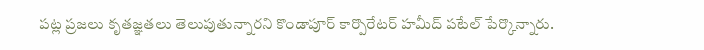పట్ల ప్రజలు కృతజ్ఞతలు తెలుపుతున్నారని కొండాపూర్ కార్పొరేటర్ హమీద్ పటేల్ పేర్కొన్నారు.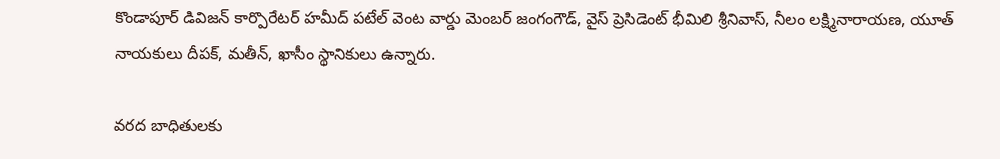కొండాపూర్ డివిజన్ కార్పొరేటర్ హమీద్ పటేల్ వెంట‌ వార్డు మెంబర్ జంగంగౌడ్, వైస్ ప్రెసిడెంట్ భీమిలి శ్రీనివాస్, నీలం లక్ష్మినారాయణ, యూత్ నాయకులు దీపక్, మతీన్, ఖాసీం స్థానికులు ఉన్నారు.

వ‌ర‌ద బాధితుల‌కు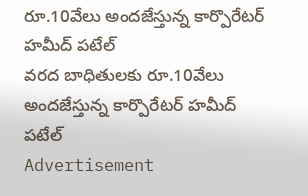రూ.10వేలు అంద‌జేస్తున్న కార్పొరేటర్ హమీద్ పటేల్
వ‌ర‌ద బాధితుల‌కు రూ.10వేలు అంద‌జేస్తున్న కార్పొరేటర్ హమీద్ పటేల్
Advertisement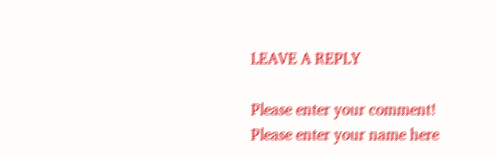LEAVE A REPLY

Please enter your comment!
Please enter your name here